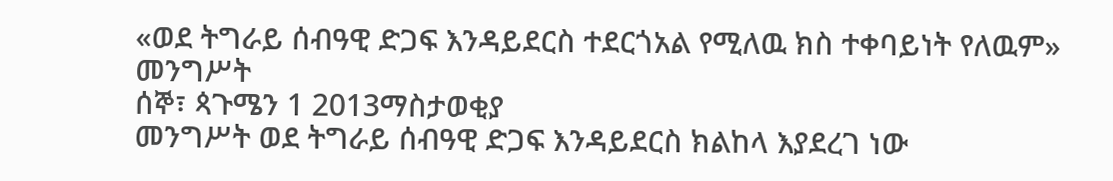«ወደ ትግራይ ሰብዓዊ ድጋፍ እንዳይደርስ ተደርጎአል የሚለዉ ክስ ተቀባይነት የለዉም» መንግሥት
ሰኞ፣ ጳጉሜን 1 2013ማስታወቂያ
መንግሥት ወደ ትግራይ ሰብዓዊ ድጋፍ እንዳይደርስ ክልከላ እያደረገ ነው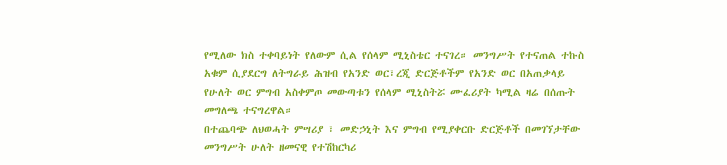የሚለው ክስ ተቀባይነት የለውም ሲል የሰላም ሚኒስቴር ተናገረ። መንግሥት የተናጠል ተኩስ አቁም ሲያደርግ ለትግራይ ሕዝብ የአንድ ወር፣ረጂ ድርጅቶችም የአንድ ወር በአጠቃላይ የሁለት ወር ምግብ አስቀምጦ መውጣቱን የሰላም ሚኒስትሯ ሙፈሪያት ካሚል ዛሬ በሰጡት መግለጫ ተናግረዋል።
በተጨባጭ ለህወሓት ምሣሪያ ፣ መድኃኒት እና ምግብ የሚያቀርቡ ድርጅቶች በመገኘታቸው መንግሥት ሁለት ዘመናዊ የተሽከርካሪ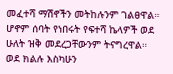መፈተሻ ማሽኖችን መትከሉንም ገልፀዋል። ሆኖም ሰባት የነበሩት የፍተሻ ኬላዎች ወደ ሁለት ዝቅ መደረጋቸውንም ትናግረዋል።
ወደ ክልሉ እስካሁን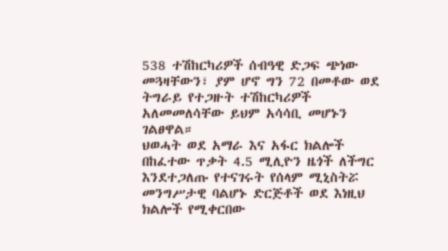538 ተሽከርካሪዎች ሰብዓዊ ድጋፍ ጭነው መጓዛቸውን፣ ያም ሆኖ ግን 72 በመቶው ወደ ትግራይ የተጋዙት ተሽከርካሪዎች አለመመለሳቸው ይህም አሳሳቢ መሆኑን ገልፀዋል።
ህወሓት ወደ አማራ እና አፋር ክልሎች በከፈተው ጥቃት 4.5 ሚሊዮን ዜጎች ለችግር እንደተጋለጡ የተናገሩት የሰላም ሚኒስትሯ መንግሥታዊ ባልሆኑ ድርጅቶች ወደ እነዚህ ክልሎች የሚቀርበው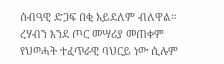ሰብዓዊ ድጋፍ በቂ አይደለም ብለዋል።
ረሃብን እንደ ጦር መሣሪያ መጠቀም የህወሓት ተፈጥራዊ ባህርይ ነው ሲሉም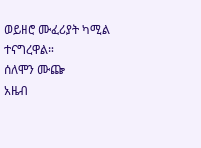ወይዘሮ ሙፈሪያት ካሚል ተናግረዋል።
ሰለሞን ሙጬ
አዜብ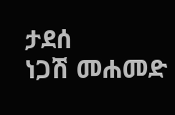ታደሰ
ነጋሽ መሐመድ